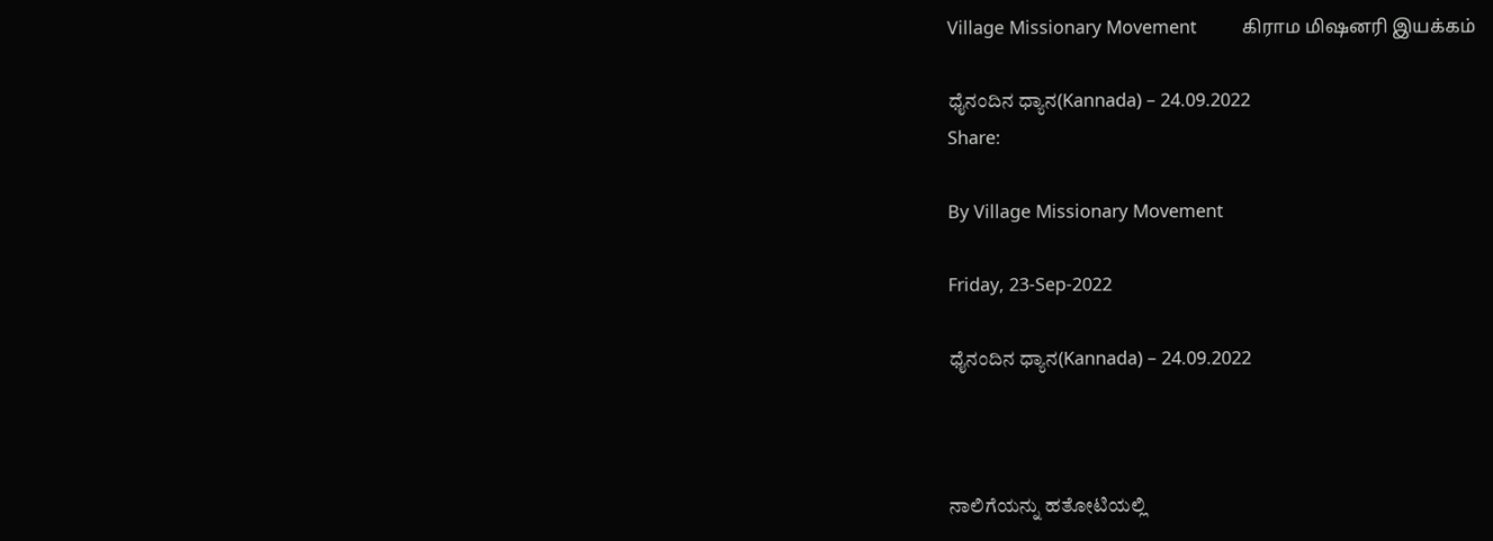Village Missionary Movement         கிராம மிஷனரி இயக்கம்

ಧೈನಂದಿನ ಧ್ಯಾನ(Kannada) – 24.09.2022
Share:

By Village Missionary Movement

Friday, 23-Sep-2022

ಧೈನಂದಿನ ಧ್ಯಾನ(Kannada) – 24.09.2022



ನಾಲಿಗೆಯನ್ನು ಹತೋಟಿಯಲ್ಲಿ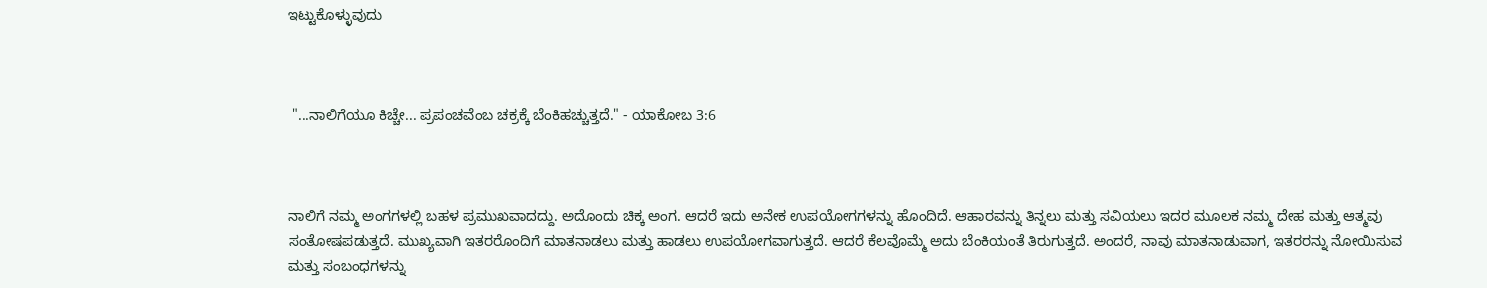ಇಟ್ಟುಕೊಳ್ಳುವುದು



 "...ನಾಲಿಗೆಯೂ ಕಿಚ್ಚೇ... ಪ್ರಪಂಚವೆಂಬ ಚಕ್ರಕ್ಕೆ ಬೆಂಕಿಹಚ್ಚುತ್ತದೆ." - ಯಾಕೋಬ 3:6



ನಾಲಿಗೆ ನಮ್ಮ ಅಂಗಗಳಲ್ಲಿ ಬಹಳ ಪ್ರಮುಖವಾದದ್ದು. ಅದೊಂದು ಚಿಕ್ಕ ಅಂಗ. ಆದರೆ ಇದು ಅನೇಕ ಉಪಯೋಗಗಳನ್ನು ಹೊಂದಿದೆ. ಆಹಾರವನ್ನು ತಿನ್ನಲು ಮತ್ತು ಸವಿಯಲು ಇದರ ಮೂಲಕ ನಮ್ಮ ದೇಹ ಮತ್ತು ಆತ್ಮವು ಸಂತೋಷಪಡುತ್ತದೆ. ಮುಖ್ಯವಾಗಿ ಇತರರೊಂದಿಗೆ ಮಾತನಾಡಲು ಮತ್ತು ಹಾಡಲು ಉಪಯೋಗವಾಗುತ್ತದೆ. ಆದರೆ ಕೆಲವೊಮ್ಮೆ ಅದು ಬೆಂಕಿಯಂತೆ ತಿರುಗುತ್ತದೆ. ಅಂದರೆ, ನಾವು ಮಾತನಾಡುವಾಗ, ಇತರರನ್ನು ನೋಯಿಸುವ ಮತ್ತು ಸಂಬಂಧಗಳನ್ನು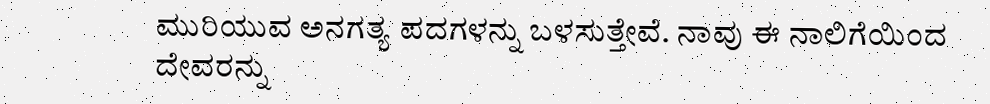ಮುರಿಯುವ ಅನಗತ್ಯ ಪದಗಳನ್ನು ಬಳಸುತ್ತೇವೆ. ನಾವು ಈ ನಾಲಿಗೆಯಿಂದ ದೇವರನ್ನು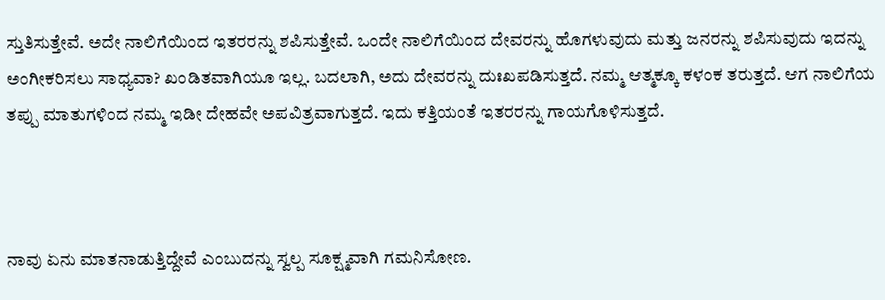ಸ್ತುತಿಸುತ್ತೇವೆ. ಅದೇ ನಾಲಿಗೆಯಿಂದ ಇತರರನ್ನು ಶಪಿಸುತ್ತೇವೆ. ಒಂದೇ ನಾಲಿಗೆಯಿಂದ ದೇವರನ್ನು ಹೊಗಳುವುದು ಮತ್ತು ಜನರನ್ನು ಶಪಿಸುವುದು ಇದನ್ನು ಅಂಗೀಕರಿಸಲು ಸಾಧ್ಯವಾ? ಖಂಡಿತವಾಗಿಯೂ ಇಲ್ಲ. ಬದಲಾಗಿ, ಅದು ದೇವರನ್ನು ದುಃಖಪಡಿಸುತ್ತದೆ. ನಮ್ಮ ಆತ್ಮಕ್ಕೂ ಕಳಂಕ ತರುತ್ತದೆ. ಆಗ ನಾಲಿಗೆಯ ತಪ್ಪು ಮಾತುಗಳಿಂದ ನಮ್ಮ ಇಡೀ ದೇಹವೇ ಅಪವಿತ್ರವಾಗುತ್ತದೆ. ಇದು ಕತ್ತಿಯಂತೆ ಇತರರನ್ನು ಗಾಯಗೊಳಿಸುತ್ತದೆ.



ನಾವು ಏನು ಮಾತನಾಡುತ್ತಿದ್ದೇವೆ ಎಂಬುದನ್ನು ಸ್ವಲ್ಪ ಸೂಕ್ಷ್ಮವಾಗಿ ಗಮನಿಸೋಣ.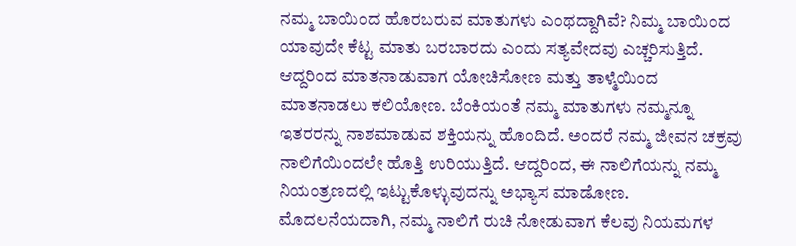ನಮ್ಮ ಬಾಯಿಂದ ಹೊರಬರುವ ಮಾತುಗಳು ಎಂಥದ್ದಾಗಿವೆ? ನಿಮ್ಮ ಬಾಯಿಂದ ಯಾವುದೇ ಕೆಟ್ಟ ಮಾತು ಬರಬಾರದು ಎಂದು ಸತ್ಯವೇದವು ಎಚ್ಚರಿಸುತ್ತಿದೆ. ಆದ್ದರಿಂದ ಮಾತನಾಡುವಾಗ ಯೋಚಿಸೋಣ ಮತ್ತು ತಾಳ್ಮೆಯಿಂದ ಮಾತನಾಡಲು ಕಲಿಯೋಣ. ಬೆಂಕಿಯಂತೆ ನಮ್ಮ ಮಾತುಗಳು ನಮ್ಮನ್ನೂ ಇತರರನ್ನು ನಾಶಮಾಡುವ ಶಕ್ತಿಯನ್ನು ಹೊಂದಿದೆ. ಅಂದರೆ ನಮ್ಮ ಜೀವನ ಚಕ್ರವು ನಾಲಿಗೆಯಿಂದಲೇ ಹೊತ್ತಿ ಉರಿಯುತ್ತಿದೆ. ಆದ್ದರಿಂದ, ಈ ನಾಲಿಗೆಯನ್ನು ನಮ್ಮ ನಿಯಂತ್ರಣದಲ್ಲಿ ಇಟ್ಟುಕೊಳ್ಳುವುದನ್ನು ಅಭ್ಯಾಸ ಮಾಡೋಣ. ಮೊದಲನೆಯದಾಗಿ, ನಮ್ಮ ನಾಲಿಗೆ ರುಚಿ ನೋಡುವಾಗ ಕೆಲವು ನಿಯಮಗಳ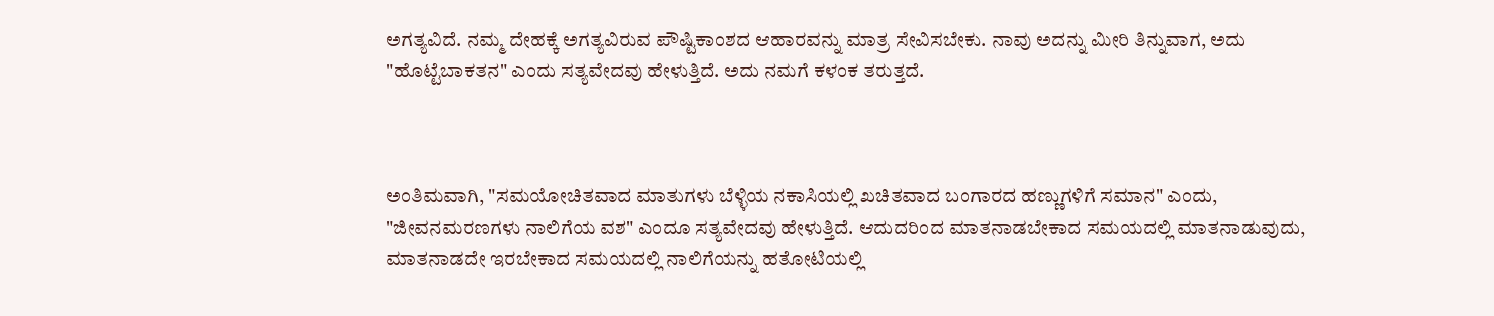ಅಗತ್ಯವಿದೆ. ನಮ್ಮ ದೇಹಕ್ಕೆ ಅಗತ್ಯವಿರುವ ಪೌಷ್ಟಿಕಾಂಶದ ಆಹಾರವನ್ನು ಮಾತ್ರ ಸೇವಿಸಬೇಕು. ನಾವು ಅದನ್ನು ಮೀರಿ ತಿನ್ನುವಾಗ, ಅದು "ಹೊಟ್ಟೆಬಾಕತನ" ಎಂದು ಸತ್ಯವೇದವು ಹೇಳುತ್ತಿದೆ. ಅದು ನಮಗೆ ಕಳಂಕ ತರುತ್ತದೆ.



ಅಂತಿಮವಾಗಿ, "ಸಮಯೋಚಿತವಾದ ಮಾತುಗಳು ಬೆಳ್ಳಿಯ ನಕಾಸಿಯಲ್ಲಿ ಖಚಿತವಾದ ಬಂಗಾರದ ಹಣ್ಣುಗಳಿಗೆ ಸಮಾನ" ಎಂದು, "ಜೀವನಮರಣಗಳು ನಾಲಿಗೆಯ ವಶ" ಎಂದೂ ಸತ್ಯವೇದವು ಹೇಳುತ್ತಿದೆ. ಆದುದರಿಂದ ಮಾತನಾಡಬೇಕಾದ ಸಮಯದಲ್ಲಿ ಮಾತನಾಡುವುದು, ಮಾತನಾಡದೇ ಇರಬೇಕಾದ ಸಮಯದಲ್ಲಿ ನಾಲಿಗೆಯನ್ನು ಹತೋಟಿಯಲ್ಲಿ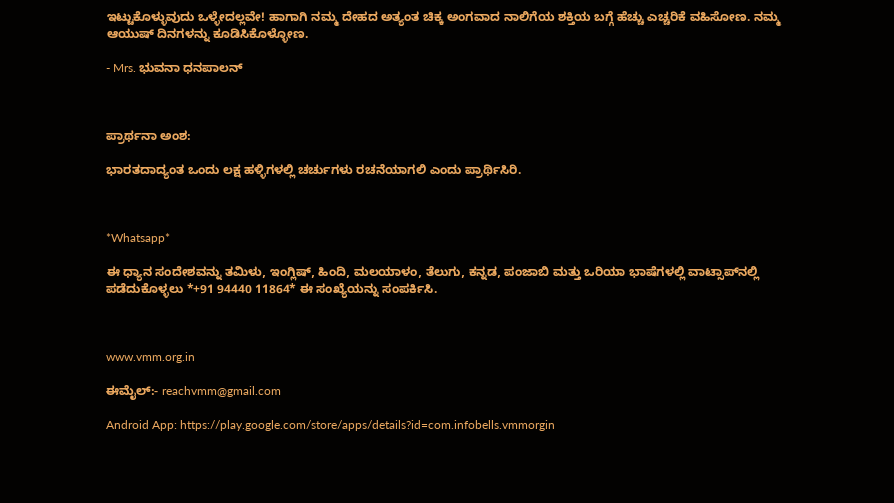ಇಟ್ಟುಕೊಳ್ಳುವುದು ಒಳ್ಳೇದಲ್ಲವೇ! ಹಾಗಾಗಿ ನಮ್ಮ ದೇಹದ ಅತ್ಯಂತ ಚಿಕ್ಕ ಅಂಗವಾದ ನಾಲಿಗೆಯ ಶಕ್ತಿಯ ಬಗ್ಗೆ ಹೆಚ್ಚು ಎಚ್ಚರಿಕೆ ವಹಿಸೋಣ. ನಮ್ಮ ಆಯುಷ್ ದಿನಗಳನ್ನು ಕೂಡಿಸಿಕೊಳ್ಳೋಣ.

- Mrs. ಭುವನಾ ಧನಪಾಲನ್



ಪ್ರಾರ್ಥನಾ ಅಂಶ:

ಭಾರತದಾದ್ಯಂತ ಒಂದು ಲಕ್ಷ ಹಳ್ಳಿಗಳಲ್ಲಿ ಚರ್ಚುಗಳು ರಚನೆಯಾಗಲಿ ಎಂದು ಪ್ರಾರ್ಥಿಸಿರಿ.



*Whatsapp*

ಈ ಧ್ಯಾನ ಸಂದೇಶವನ್ನು ತಮಿಳು, ಇಂಗ್ಲಿಷ್, ಹಿಂದಿ, ಮಲಯಾಳಂ, ತೆಲುಗು, ಕನ್ನಡ, ಪಂಜಾಬಿ ಮತ್ತು ಒರಿಯಾ ಭಾಷೆಗಳಲ್ಲಿ ವಾಟ್ಸಾಪ್‌ನಲ್ಲಿ ಪಡೆದುಕೊಳ್ಳಲು *+91 94440 11864* ಈ ಸಂಖ್ಯೆಯನ್ನು ಸಂಪರ್ಕಿಸಿ.



www.vmm.org.in

ಈಮೈಲ್:- reachvmm@gmail.com

Android App: https://play.google.com/store/apps/details?id=com.infobells.vmmorgin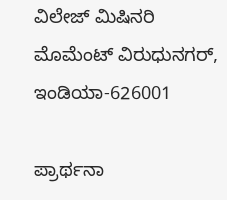ವಿಲೇಜ್ ಮಿಷಿನರಿ ಮೊಮೆಂಟ್ ವಿರುಧುನಗರ್, ಇಂಡಿಯಾ-626001

ಪ್ರಾರ್ಥನಾ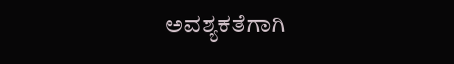ಅವಶ್ಯಕತೆಗಾಗಿ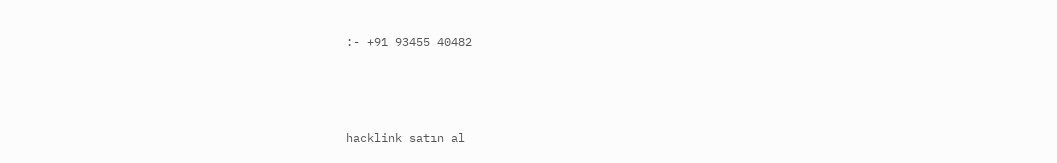:- +91 93455 40482



hacklink satın al